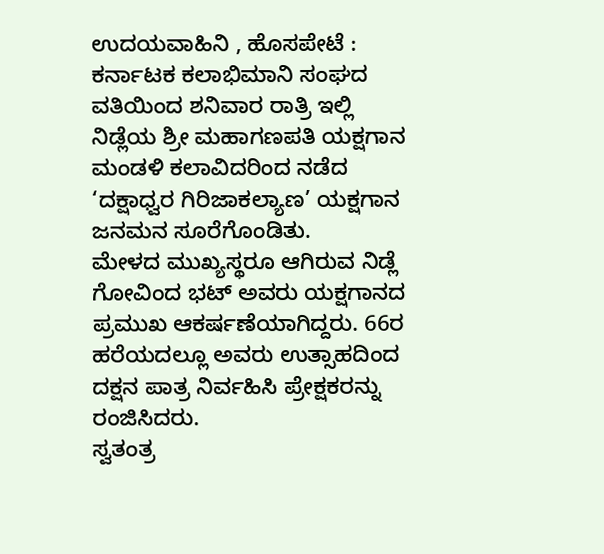ಉದಯವಾಹಿನಿ , ಹೊಸಪೇಟೆ : ಕರ್ನಾಟಕ ಕಲಾಭಿಮಾನಿ ಸಂಘದ ವತಿಯಿಂದ ಶನಿವಾರ ರಾತ್ರಿ ಇಲ್ಲಿ ನಿಡ್ಲೆಯ ಶ್ರೀ ಮಹಾಗಣಪತಿ ಯಕ್ಷಗಾನ ಮಂಡಳಿ ಕಲಾವಿದರಿಂದ ನಡೆದ ‘ದಕ್ಷಾಧ್ವರ ಗಿರಿಜಾಕಲ್ಯಾಣ’ ಯಕ್ಷಗಾನ ಜನಮನ ಸೂರೆಗೊಂಡಿತು.
ಮೇಳದ ಮುಖ್ಯಸ್ಥರೂ ಆಗಿರುವ ನಿಡ್ಲೆ ಗೋವಿಂದ ಭಟ್ ಅವರು ಯಕ್ಷಗಾನದ ಪ್ರಮುಖ ಆಕರ್ಷಣೆಯಾಗಿದ್ದರು. 66ರ ಹರೆಯದಲ್ಲೂ ಅವರು ಉತ್ಸಾಹದಿಂದ ದಕ್ಷನ ಪಾತ್ರ ನಿರ್ವಹಿಸಿ ಪ್ರೇಕ್ಷಕರನ್ನು ರಂಜಿಸಿದರು.
ಸ್ವತಂತ್ರ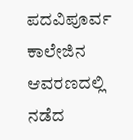ಪದವಿಪೂರ್ವ ಕಾಲೇಜಿನ ಆವರಣದಲ್ಲಿ ನಡೆದ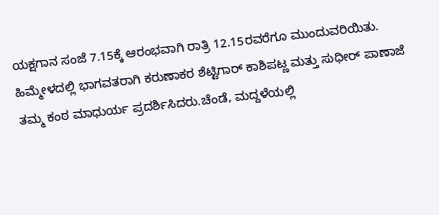ಯಕ್ಷಗಾನ ಸಂಜೆ 7.15ಕ್ಕೆ ಆರಂಭವಾಗಿ ರಾತ್ರಿ 12.15ರವರೆಗೂ ಮುಂದುವರಿಯಿತು.
ಹಿಮ್ಮೇಳದಲ್ಲಿ ಭಾಗವತರಾಗಿ ಕರುಣಾಕರ ಶೆಟ್ಟಿಗಾರ್ ಕಾಶಿಪಟ್ಣ ಮತ್ತು ಸುಧೀರ್ ಪಾಣಾಜೆ ತಮ್ಮ ಕಂಠ ಮಾಧುರ್ಯ ಪ್ರದರ್ಶಿಸಿದರು.ಚೆಂಡೆ, ಮದ್ದಳೆಯಲ್ಲಿ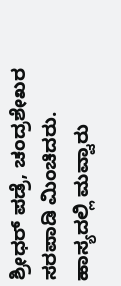ಶ್ರೀಧರ್ ಪಡ್ರೆ, ಚಂದ್ರಶೇಖರ ಸರಪಾಡಿ ಮಿಂಚಿದರು.
ಹಾಸ್ಯದಲ್ಲಿ ಮವ್ವಾರು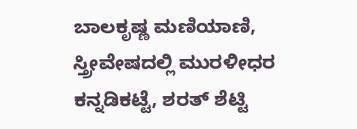ಬಾಲಕೃಷ್ಣ ಮಣಿಯಾಣಿ, ಸ್ತ್ರೀವೇಷದಲ್ಲಿ ಮುರಳೀಧರ ಕನ್ನಡಿಕಟ್ಟೆ, ಶರತ್ ಶೆಟ್ಟಿ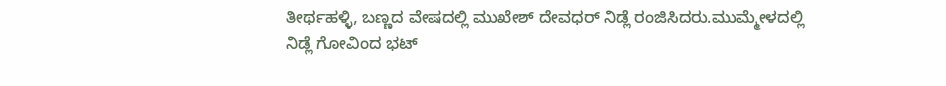ತೀರ್ಥಹಳ್ಳಿ, ಬಣ್ಣದ ವೇಷದಲ್ಲಿ ಮುಖೇಶ್ ದೇವಧರ್ ನಿಡ್ಲೆ ರಂಜಿಸಿದರು.ಮುಮ್ಮೇಳದಲ್ಲಿ ನಿಡ್ಲೆ ಗೋವಿಂದ ಭಟ್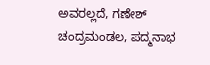ಅವರಲ್ಲದೆ, ಗಣೇಶ್ ಚಂದ್ರಮಂಡಲ, ಪದ್ಮನಾಭ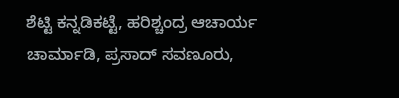ಶೆಟ್ಟಿ ಕನ್ನಡಿಕಟ್ಟೆ, ಹರಿಶ್ಚಂದ್ರ ಆಚಾರ್ಯ ಚಾರ್ಮಾಡಿ, ಪ್ರಸಾದ್ ಸವಣೂರು,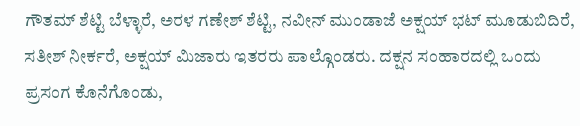ಗೌತಮ್ ಶೆಟ್ಟಿ ಬೆಳ್ಳಾರೆ, ಅರಳ ಗಣೇಶ್ ಶೆಟ್ಟಿ, ನವೀನ್ ಮುಂಡಾಜೆ ಅಕ್ಷಯ್ ಭಟ್ ಮೂಡುಬಿದಿರೆ, ಸತೀಶ್ ನೀರ್ಕರೆ, ಅಕ್ಷಯ್ ಮಿಜಾರು ಇತರರು ಪಾಲ್ಗೊಂಡರು. ದಕ್ಷನ ಸಂಹಾರದಲ್ಲಿ ಒಂದು ಪ್ರಸಂಗ ಕೊನೆಗೊಂಡು,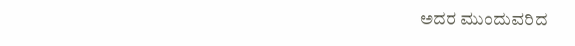ಅದರ ಮುಂದುವರಿದ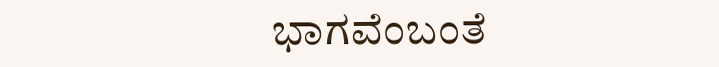ಭಾಗವೆಂಬಂತೆ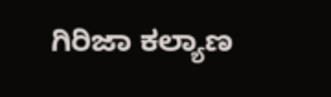ಗಿರಿಜಾ ಕಲ್ಯಾಣ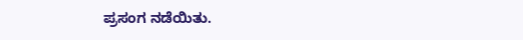ಪ್ರಸಂಗ ನಡೆಯಿತು.